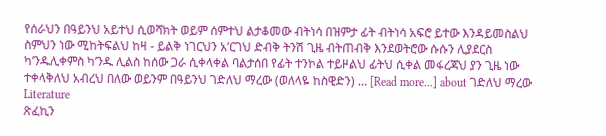የሰራህን በዓይንህ አይተህ ሲወሻክት ወይም ሰምተህ ልታቆመው ብትነሳ በዝምታ ፊት ብትነሳ አፍሮ ይተው እንዳይመስልህ ስምህን ነው ሚከትፍልህ ከዛ - ይልቅ ነገርህን አ’ርገህ ድብቅ ትንሽ ጊዜ ብትጠብቅ እንደወትሮው ሱሱን ሊያደርስ ካ’ንዱሊቀምስ ካ’ንዱ ሊልስ ከሰው ጋራ ሲቀላቀል ባልታሰበ የፊት ተንኮል ተይዞልህ ፊትህ ሲቀል መፋረጃህ ያን ጊዜ ነው ተቀላቅለህ አብረህ በለው ወይንም በዓይንህ ገድለህ ማረው (ወለላዬ ከስዊድን) … [Read more...] about ገድለህ ማረው
Literature
ጽፈኪን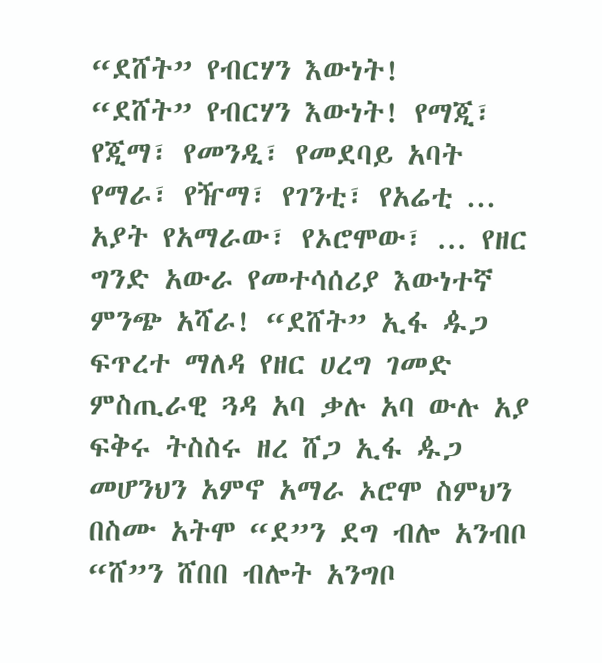“ደሸት” የብርሃን እውነት!
“ደሸት” የብርሃን እውነት! የማጂ፣ የጂማ፣ የመንዲ፣ የመደባይ አባት የማራ፣ የዥማ፣ የገንቲ፣ የአሬቲ ... አያት የአማራው፣ የኦሮሞው፣ ... የዘር ግንድ አውራ የመተሳሰሪያ እውነተኛ ምንጭ አሻራ! “ደሸት” ኢፋ ዹጋ ፍጥረተ ማለዳ የዘር ሀረግ ገመድ ምስጢራዊ ጓዳ አባ ቃሉ አባ ውሉ አያ ፍቅሩ ትስስሩ ዘረ ሸጋ ኢፋ ዹጋ መሆንህን አምኖ አማራ ኦሮሞ ስምህን በስሙ አትሞ “ደ”ን ደግ ብሎ አንብቦ “ሸ”ን ሸበበ ብሎት አንግቦ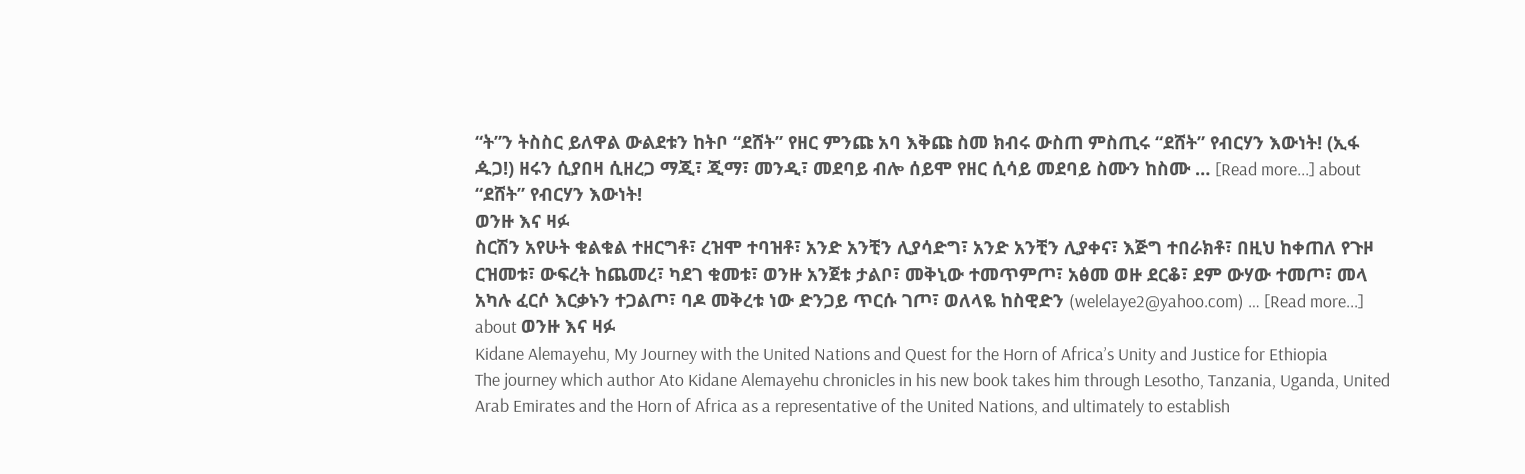“ት”ን ትስስር ይለዋል ውልደቱን ከትቦ “ደሸት” የዘር ምንጩ አባ እቅጩ ስመ ክብሩ ውስጠ ምስጢሩ “ደሸት” የብርሃን እውነት! (ኢፋ ዹጋ!) ዘሩን ሲያበዛ ሲዘረጋ ማጂ፣ ጂማ፣ መንዲ፣ መደባይ ብሎ ሰይሞ የዘር ሲሳይ መደባይ ስሙን ከስሙ … [Read more...] about “ደሸት” የብርሃን እውነት!
ወንዙ እና ዛፉ
ስርሽን አየሁት ቁልቁል ተዘርግቶ፣ ረዝሞ ተባዝቶ፣ አንድ አንቺን ሊያሳድግ፣ አንድ አንቺን ሊያቀና፣ እጅግ ተበራክቶ፣ በዚህ ከቀጠለ የጉዞ ርዝመቱ፣ ውፍረት ከጨመረ፣ ካደገ ቁመቱ፣ ወንዙ አንጀቱ ታልቦ፣ መቅኒው ተመጥምጦ፣ አፅመ ወዙ ደርቆ፣ ደም ውሃው ተመጦ፣ መላ አካሉ ፈርሶ እርቃኑን ተጋልጦ፣ ባዶ መቅረቱ ነው ድንጋይ ጥርሱ ገጦ፣ ወለላዬ ከስዊድን (welelaye2@yahoo.com) … [Read more...] about ወንዙ እና ዛፉ
Kidane Alemayehu, My Journey with the United Nations and Quest for the Horn of Africa’s Unity and Justice for Ethiopia
The journey which author Ato Kidane Alemayehu chronicles in his new book takes him through Lesotho, Tanzania, Uganda, United Arab Emirates and the Horn of Africa as a representative of the United Nations, and ultimately to establish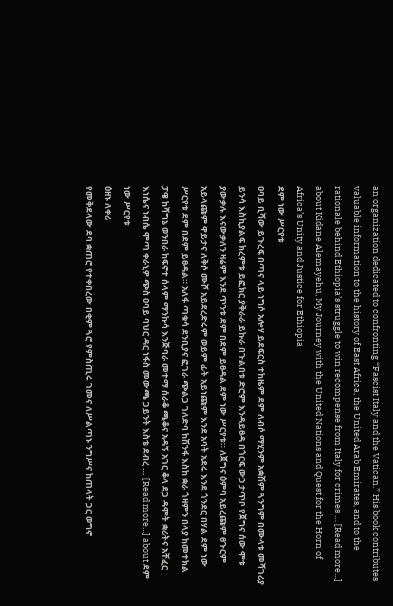an organization dedicated to confronting “Fascist Italy and the Vatican.” His book contributes valuable information to the history of East Africa, the United Arab Emirates, and to the rationale behind Ethiopia’s struggle to win recompense from Italy for crimes … [Read more...] about Kidane Alemayehu, My Journey with the United Nations and Quest for the Horn of Africa’s Unity and Justice for Ethiopia
ደም ነው ሥርየቱ
ዐባይ ቢሻው ይጉረፍ በጣና ላይ ነግሶ አሎሃ ይደፍርስ ተከዜም ደም ለብሶ ማሂንም አቋሽም ጓንግም በሙላቱ መሻገሪያ ይንሳ እስኪያልፍ ክረምቱ ይፎክር ያቅራራ ይኩራ በጉልበቱ ድሮም እንዳይፀዳ በጎርፍ ውኃ ታጥቦ የጀግና ሰው ሞቱ ያውቃሉ እናውቃለን ዛሬም እንደ ጥንቱ ደም በደም ይፀዳል ደም ነው ሥርየቱ። ለጀግና ዕምባ አይረጩም ፀጉርም አይላጩም ዋይታና ለቅሶ ሙሾ አይደረድሩም ወይም ፊት አይነጩም እንደ አባት አደሩ እንደ ጎንደር በሃል ደም ነው ሥርየቱ ደም በደም ይፀዳል። አለፋ ጣቁሳ ደንቢያና ፎገራ ጭልጋ ገለድባ ከሽንፋ እስከ ቋራ ጎዛምን በላያ ከመተክል ፓዌ ከሻግኔ ወንበራ ከፍኖተ ሰላም ማንኩሳ እንጅባራ መተማ ሰራቆ ጫቆና አዳኝ አገር ቆላ ደጋ ዳሞት ቋሪትና አቸፈር እነሴና ነብሴ ሞጣ ቀራኒዎ ጭስ ዐባይ ባህር ዳር ነፋስ መውጫ ጋይንት እስቴ ደብረ … [Read more...] about ደም ነው ሥርየቱ
ዕዘኑ ለቀሪ
የመቅደላው ደባ ቋጠሮ የተቀበረው በቂም ጓሮ የምስጢሩ ገመና ለሥልጣኑ ንግሥና ከጠላት ጋር ወግኖ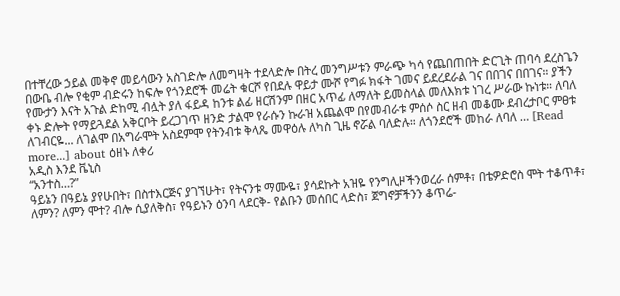በተቸረው ኃይል መቅኖ መይሳውን አስገድሎ ለመግዛት ተደላድሎ በትረ መንግሥቱን ምራጭ ካሳ የጨበጠበት ድርጊት ጠባሳ ደረስጌን በውቤ ብሎ የቂም ብድሩን ከፍሎ የጎንደሮች መሬት ቁርሾ የበደሉ ዋይታ ሙሾ የግፉ ክፋት ገመና ይደረደራል ገና በበገና በበገና። ያችን የሙታን እናት አጉል ድከሚ ብሏት ያለ ፋይዳ ከንቱ ልፊ ዘርሽንም በዘር አጥፊ ለማለት ይመስላል መለእክቱ ነገረ ሥራው ኩነቱ። ለባለ ቀኑ ድሎት የማይጓደል አቅርቦት ይረጋገጥ ዘንድ ታልሞ የራሱን ኩራዝ አጨልሞ በየመብራቱ ምሰሶ ስር ዘብ መቆሙ ደብረታቦር ምፀቱ ለገብርዬ... ለገልሞ በአግራሞት አስደምሞ የትንብቱ ቅላጼ መዋዕሉ ለካስ ጊዜ ኖሯል ባለድሉ። ለጎንደሮች መከራ ለባለ … [Read more...] about ዕዘኑ ለቀሪ
አዲስ እንደ ቬኒስ
“አንተስ…?”
ዓይኔን በዓይኔ ያየሁበት፣ በስተእርጅና ያገኘሁት፣ የትናንቱ ማሙዬ፣ ያሳደኩት አዝዬ የንግሊዞችንወረራ ሰምቶ፣ በቴዎድሮስ ሞት ተቆጥቶ፣ ለምን? ለምን ሞተ? ብሎ ሲያለቅስ፣ የዓይኑን ዕንባ ላደርቅ- የልቡን መሰበር ላድስ፣ ጀግኖቻችንን ቆጥሬ-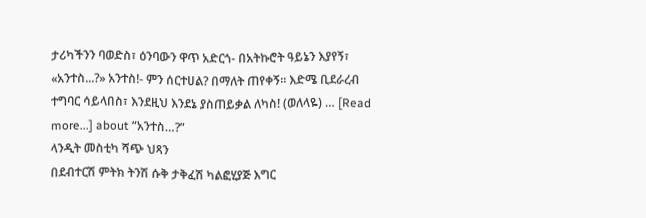ታሪካችንን ባወድስ፣ ዕንባውን ዋጥ አድርጎ- በአትኩሮት ዓይኔን እያየኝ፣ «አንተስ...?» አንተስ!- ምን ሰርተሀል? በማለት ጠየቀኝ። እድሜ ቢደራረብ ተግባር ሳይላበስ፣ እንደዚህ እንደኔ ያስጠይቃል ለካስ! (ወለላዬ) … [Read more...] about “አንተስ…?”
ላንዲት መስቲካ ሻጭ ህጻን
በደብተርሽ ምትክ ትንሽ ሱቅ ታቅፈሽ ካልፎሂያጅ እግር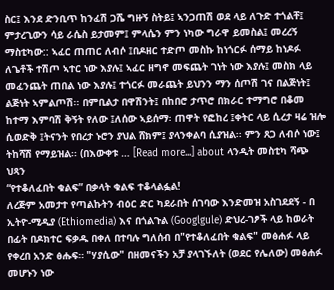ስር፤ እንደ ድንቢጥ ከንፈሽ ጋሼ ግዙኝ ስትይ፤ ኣንጋጠሽ ወደ ላይ ለጉድ ተጎልቸ፤ ምታረጊውን ሳይ ራሴስ ይታመም፤ ምላሴን ምን ነካው ግራዋ ይመስል፤ መረረኝ ማስቲካው:: ኣፈር ጠጠር ለብሶ ፤በዶዘር ተድጦ መስኩ ከነጎርፉ ሰማይ ከነዶፉ ለጌቶች ተሽጦ ኣተር ነው እያሉ፤ ኣፈር ዘግኖ መፍጨት ገነት ነው እያሉ፤ መስክ ላይ መፈንጨት ጠበል ነው እያሉ፤ ተጎርፉ መራጨት ይህንን ማን ሰጦሽ ገና በልጅነት፤ ልጅነት ኣምልጦሽ፡፡ በምቢልታ በዋሽንት፤ በከበሮ ታጥሮ በክራር ተማግሮ በቆመ ከተማ እምባሽ ቅኝት የለው ፤ለሰው ኣይሰማ፡ ጠዋት የፎከረ ፤ቀትር ላይ ሲረታ ዛሬ ዝሎ ሲወድቅ ፤ትናንት የበረታ ኑሮን ያህል ሸክም፤ ያላንቀልባ ሲያዝል፡፡ ምን ጸጋ ለብሶ ነው፤ ትከሻሽ የማይዝል፡፡ (በእውቀቱ … [Read more...] about ላንዲት መስቲካ ሻጭ ህጻን
“የተቆለፈበት ቁልፍ” በቃላት ቁልፍ ተቆላልፏል!
ለረጅም አመታተ የጣልኩትን ብዕር ድር ካደራበት ሰገባው እንድመዝ አስገደደኝ - በ ኢትዮ-ሚዲያ (Ethiomedia) እና በጎልጉል (Googlgule) ድህረ-ገፆች ላይ ከወራት በፊት በዶክተር ፍቃዱ በቀለ በተባሉ ግለሰብ በ"የተቆለፈበት ቁልፍ" መፅሐፉ ላይ የቀረበ አንድ ፅሑፍ። "ሃያሲው" በዘመናችን አቻ ያላገኙለት (ወደር የሌለው) መፅሐፉ መሆኑን ነው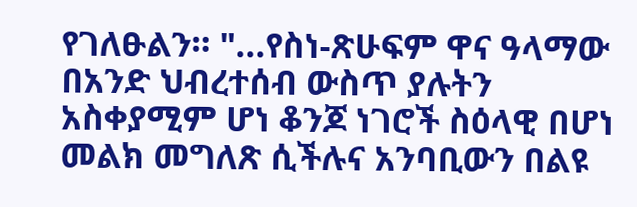የገለፁልን። "...የስነ-ጽሁፍም ዋና ዓላማው በአንድ ህብረተሰብ ውስጥ ያሉትን አስቀያሚም ሆነ ቆንጆ ነገሮች ስዕላዊ በሆነ መልክ መግለጽ ሲችሉና አንባቢውን በልዩ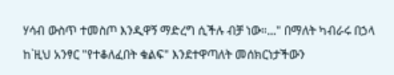ሃሳብ ውስጥ ተመስጦ እንዲዋኝ ማድረግ ሲችሉ ብቻ ነው።..." በማለት ካብራሩ በኃላ ከ`ዚህ አንፃር "የተቆለፈበት ቁልፍ" እንደተዋጣለት መሰክርነታችውን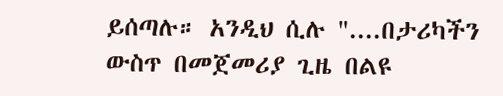ይሰጣሉ። አንዲህ ሲሉ "....በታሪካችን ውስጥ በመጀመሪያ ጊዜ በልዩ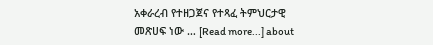አቀራረብ የተዘጋጀና የተጻፈ ትምህርታዊ መጽሀፍ ነው … [Read more...] about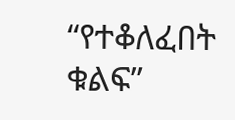“የተቆለፈበት ቁልፍ”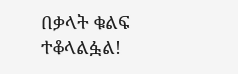በቃላት ቁልፍ ተቆላልፏል!